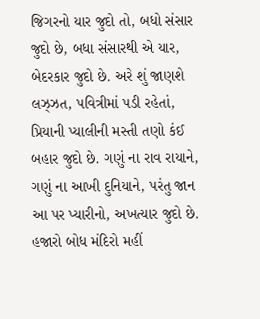જિગરનો યાર જુદો તો, બધો સંસાર જુદો છે, બધા સંસારથી એ યાર, બેદરકાર જુદો છે. અરે શું જાણશે લઝ્ઝત, પવિત્રીમાં પડી રહેતાં, પ્રિયાની પ્યાલીની મસ્તી તણો કંઈ બહાર જુદો છે. ગણું ના રાવ રાયાને, ગણું ના આખી દુનિયાને, પરંતુ જાન આ પર પ્યારીનો, અખત્યાર જુદો છે. હજારો બોધ મંદિરો મહીં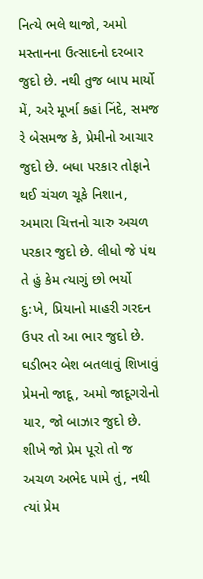નિત્યે ભલે થાજો, અમો મસ્તાનના ઉત્સાદનો દરબાર જુદો છે. નથી તુજ બાપ માર્યો મેં, અરે મૂર્ખા કહાં નિંદે, સમજ રે બેસમજ કે, પ્રેમીનો આચાર જુદો છે. બધા પરકાર તોફાને થઈ ચંચળ ચૂકે નિશાન, અમારા ચિત્તનો ચારુ અચળ પરકાર જુદો છે. લીધો જે પંથ તે હું કેમ ત્યાગું છો ભર્યો દુ:ખે, પ્રિયાનો માહરી ગરદન ઉપર તો આ ભાર જુદો છે. ઘડીભર બેશ બતલાવું શિખાવું પ્રેમનો જાદૂ, અમો જાદૂગરોનો યાર, જો બાઝાર જુદો છે. શીખે જો પ્રેમ પૂરો તો જ અચળ અભેદ પામે તું, નથી ત્યાં પ્રેમ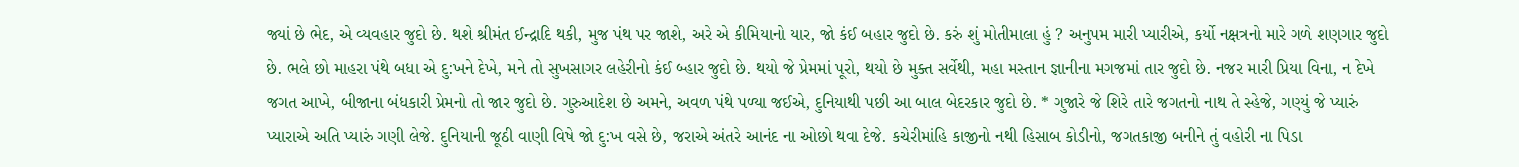જ્યાં છે ભેદ, એ વ્યવહાર જુદો છે. થશે શ્રીમંત ઈન્દ્રાદિ થકી, મુજ પંથ પર જાશે, અરે એ કીમિયાનો યાર, જો કંઈ બહાર જુદો છે. કરું શું મોતીમાલા હું ? અનુપમ મારી પ્યારીએ, કર્યો નક્ષત્રનો મારે ગળે શણગાર જુદો છે. ભલે છો માહરા પંથે બધા એ દુ:ખને દેખે, મને તો સુખસાગર લહેરીનો કંઈ બ્હાર જુદો છે. થયો જે પ્રેમમાં પૂરો, થયો છે મુક્ત સર્વેથી, મહા મસ્તાન જ્ઞાનીના મગજમાં તાર જુદો છે. નજર મારી પ્રિયા વિના, ન દેખે જગત આખે, બીજાના બંધકારી પ્રેમનો તો જાર જુદો છે. ગુરુઆદેશ છે અમને, અવળ પંથે પળ્યા જઈએ, દુનિયાથી પછી આ બાલ બેદરકાર જુદો છે. * ગુજારે જે શિરે તારે જગતનો નાથ તે સ્હેજે, ગણ્યું જે પ્યારું પ્યારાએ અતિ પ્યારું ગણી લેજે. દુનિયાની જૂઠી વાણી વિષે જો દુ:ખ વસે છે, જરાએ અંતરે આનંદ ના ઓછો થવા દેજે. કચેરીમાંહિ કાજીનો નથી હિસાબ કોડીનો, જગતકાજી બનીને તું વહોરી ના પિડા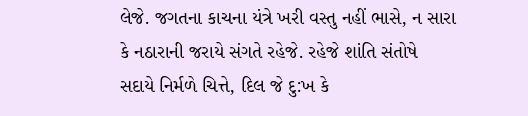લેજે. જગતના કાચના યંત્રે ખરી વસ્તુ નહીં ભાસે, ન સારા કે નઠારાની જરાયે સંગતે રહેજે. રહેજે શાંતિ સંતોષે સદાયે નિર્મળે ચિત્તે, દિલ જે દુ:ખ કે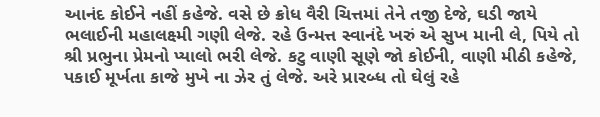આનંદ કોઈને નહીં કહેજે. વસે છે ક્રોધ વૈરી ચિત્તમાં તેને તજી દેજે, ઘડી જાયે ભલાઈની મહાલક્ષ્મી ગણી લેજે. રહે ઉન્મત્ત સ્વાનંદે ખરું એ સુખ માની લે, પિયે તો શ્રી પ્રભુના પ્રેમનો પ્યાલો ભરી લેજે. કટુ વાણી સૂણે જો કોઈની, વાણી મીઠી કહેજે, પકાઈ મૂર્ખતા કાજે મુખે ના ઝેર તું લેજે. અરે પ્રારબ્ધ તો ઘેલું રહે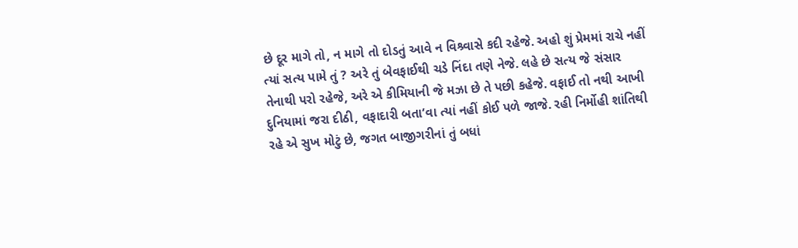છે દૂર માગે તો, ન માગે તો દોડતું આવે ન વિશ્ર્વાસે કદી રહેજે. અહો શું પ્રેમમાં રાચે નહીં ત્યાં સત્ય પામે તું ? અરે તું બેવફાઈથી ચડે નિંદા તણે નેજે. લહે છે સત્ય જે સંસાર તેનાથી પરો રહેજે, અરે એ કીમિયાની જે મઝા છે તે પછી કહેજે. વફાઈ તો નથી આખી દુનિયામાં જરા દીઠી, વફાદારી બતા’વા ત્યાં નહીં કોઈ પળે જાજે. રહી નિર્મોહી શાંતિથી રહે એ સુખ મોટું છે, જગત બાજીગરીનાં તું બધાં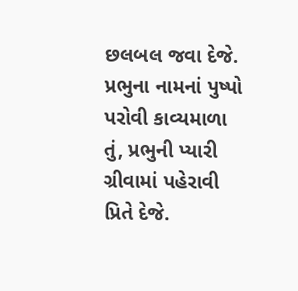છલબલ જવા દેજે. પ્રભુના નામનાં પુષ્પો પરોવી કાવ્યમાળા તું, પ્રભુની પ્યારી ગ્રીવામાં પહેરાવી પ્રિતે દેજે.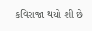કવિરાજા થયો શી છે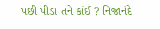પછી પીડા તને કાંઈ ? નિજાનંદે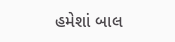હમેશાં બાલ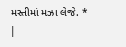મસ્તીમાં મઝા લેજે. * |